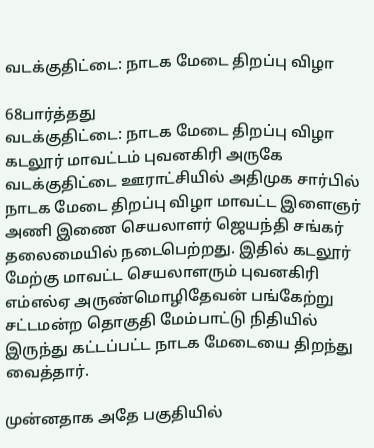வடக்குதிட்டை: நாடக மேடை திறப்பு விழா

68பார்த்தது
வடக்குதிட்டை: நாடக மேடை திறப்பு விழா
கடலூர் மாவட்டம் புவனகிரி அருகே வடக்குதிட்டை ஊராட்சியில் அதிமுக சார்பில் நாடக மேடை திறப்பு விழா மாவட்ட இளைஞர் அணி இணை செயலாளர் ஜெயந்தி சங்கர் தலைமையில் நடைபெற்றது. இதில் கடலூர் மேற்கு மாவட்ட செயலாளரும் புவனகிரி எம்எல்ஏ அருண்மொழிதேவன் பங்கேற்று சட்டமன்ற தொகுதி மேம்பாட்டு நிதியில் இருந்து கட்டப்பட்ட நாடக மேடையை திறந்து வைத்தார்.

முன்னதாக அதே பகுதியில்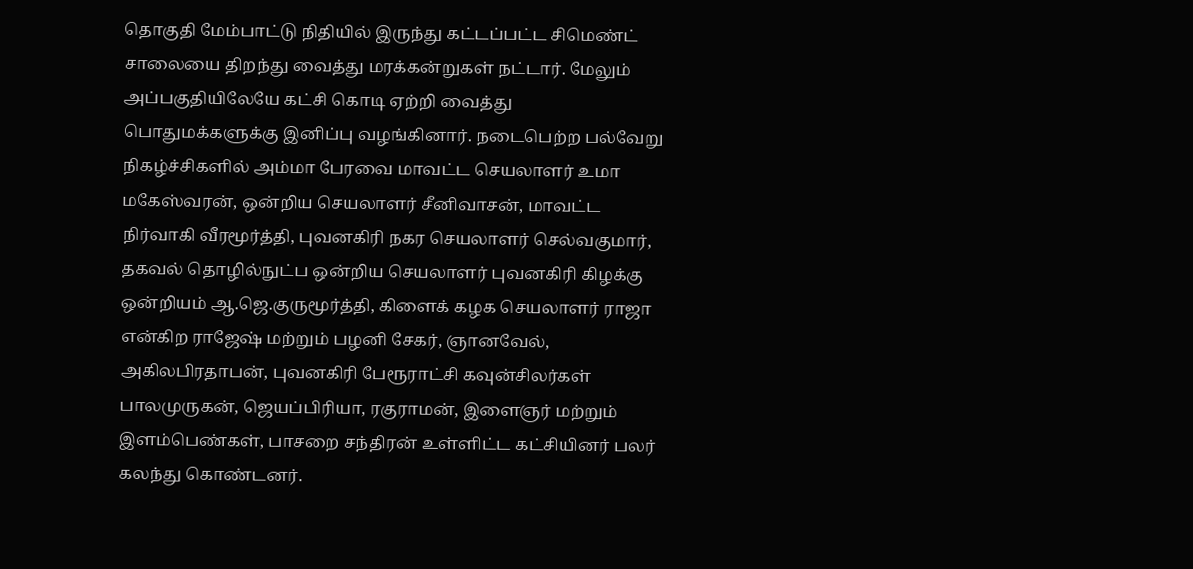தொகுதி மேம்பாட்டு நிதியில் இருந்து கட்டப்பட்ட சிமெண்ட் சாலையை திறந்து வைத்து மரக்கன்றுகள் நட்டார். மேலும் அப்பகுதியிலேயே கட்சி கொடி ஏற்றி வைத்து பொதுமக்களுக்கு இனிப்பு வழங்கினார். நடைபெற்ற பல்வேறு நிகழ்ச்சிகளில் அம்மா பேரவை மாவட்ட செயலாளர் உமா மகேஸ்வரன், ஒன்றிய செயலாளர் சீனிவாசன், மாவட்ட நிர்வாகி வீரமூர்த்தி, புவனகிரி நகர செயலாளர் செல்வகுமார், தகவல் தொழில்நுட்ப ஒன்றிய செயலாளர் புவனகிரி கிழக்கு ஒன்றியம் ஆ.ஜெ.குருமூர்த்தி, கிளைக் கழக செயலாளர் ராஜா என்கிற ராஜேஷ் மற்றும் பழனி சேகர், ஞானவேல், அகிலபிரதாபன், புவனகிரி பேரூராட்சி கவுன்சிலர்கள் பாலமுருகன், ஜெயப்பிரியா, ரகுராமன், இளைஞர் மற்றும் இளம்பெண்கள், பாசறை சந்திரன் உள்ளிட்ட கட்சியினர் பலர் கலந்து கொண்டனர்.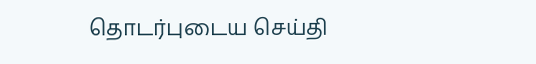தொடர்புடைய செய்தி